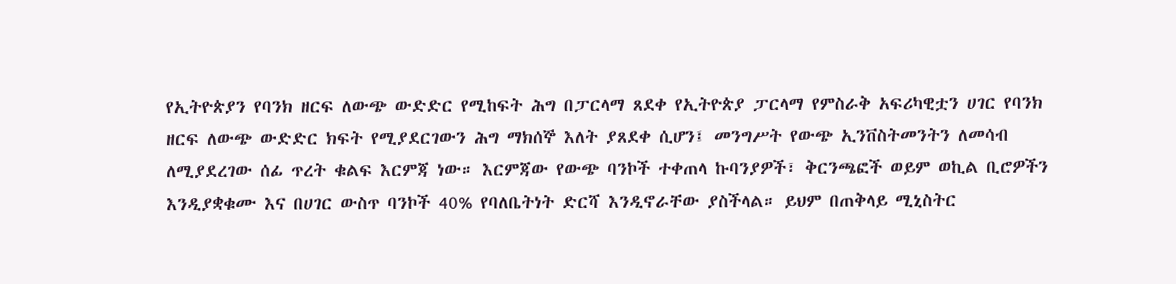የኢትዮጵያን የባንክ ዘርፍ ለውጭ ውድድር የሚከፍት ሕግ በፓርላማ ጸደቀ የኢትዮጵያ ፓርላማ የምስራቅ አፍሪካዊቷን ሀገር የባንክ ዘርፍ ለውጭ ውድድር ክፍት የሚያደርገውን ሕግ ማክሰኞ እለት ያጸደቀ ሲሆን፤ መንግሥት የውጭ ኢንቨስትመንትን ለመሳብ ለሚያደረገው ሰፊ ጥረት ቁልፍ እርምጃ ነው። እርምጃው የውጭ ባንኮች ተቀጠላ ኩባንያዎች፣ ቅርንጫፎች ወይም ወኪል ቢሮዎችን እንዲያቋቁሙ እና በሀገር ውስጥ ባንኮች 40% የባለቤትነት ድርሻ እንዲኖራቸው ያስችላል። ይህም በጠቅላይ ሚኒስትር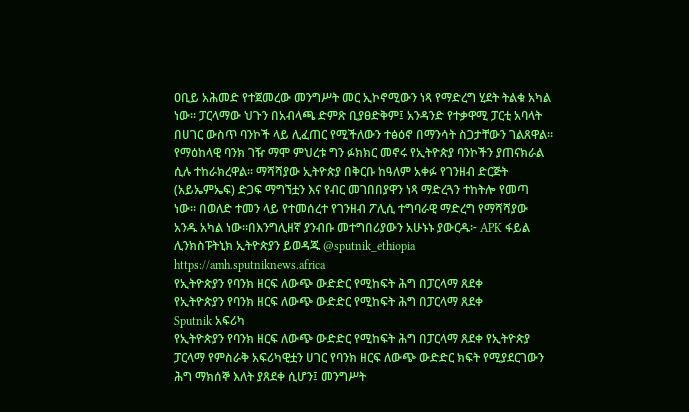ዐቢይ አሕመድ የተጀመረው መንግሥት መር ኢኮኖሚውን ነጻ የማድረግ ሂደት ትልቁ አካል ነው። ፓርላማው ህጉን በአብላጫ ድምጽ ቢያፀድቅም፤ አንዳንድ የተቃዋሚ ፓርቲ አባላት በሀገር ውስጥ ባንኮች ላይ ሊፈጠር የሚችለውን ተፅዕኖ በማንሳት ስጋታቸውን ገልጸዋል። የማዕከላዊ ባንክ ገዥ ማሞ ምህረቱ ግን ፉክክር መኖሩ የኢትዮጵያ ባንኮችን ያጠናክራል ሲሉ ተከራክረዋል። ማሻሻያው ኢትዮጵያ በቅርቡ ከዓለም አቀፉ የገንዘብ ድርጅት (አይኤምኤፍ) ድጋፍ ማግኘቷን እና የብር መገበበያዋን ነጻ ማድረጓን ተከትሎ የመጣ ነው። በወለድ ተመን ላይ የተመሰረተ የገንዘብ ፖሊሲ ተግባራዊ ማድረግ የማሻሻያው አንዱ አካል ነው።በእንግሊዘኛ ያንብቡ መተግበሪያውን አሁኑኑ ያውርዱ፦ APK ፋይል ሊንክስፑትኒክ ኢትዮጵያን ይወዳጁ @sputnik_ethiopia
https://amh.sputniknews.africa
የኢትዮጵያን የባንክ ዘርፍ ለውጭ ውድድር የሚከፍት ሕግ በፓርላማ ጸደቀ
የኢትዮጵያን የባንክ ዘርፍ ለውጭ ውድድር የሚከፍት ሕግ በፓርላማ ጸደቀ
Sputnik አፍሪካ
የኢትዮጵያን የባንክ ዘርፍ ለውጭ ውድድር የሚከፍት ሕግ በፓርላማ ጸደቀ የኢትዮጵያ ፓርላማ የምስራቅ አፍሪካዊቷን ሀገር የባንክ ዘርፍ ለውጭ ውድድር ክፍት የሚያደርገውን ሕግ ማክሰኞ እለት ያጸደቀ ሲሆን፤ መንግሥት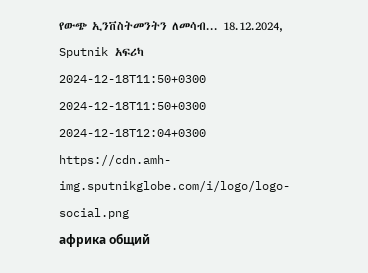የውጭ ኢንቨስትመንትን ለመሳብ... 18.12.2024, Sputnik አፍሪካ
2024-12-18T11:50+0300
2024-12-18T11:50+0300
2024-12-18T12:04+0300
https://cdn.amh-img.sputnikglobe.com/i/logo/logo-social.png
африка общий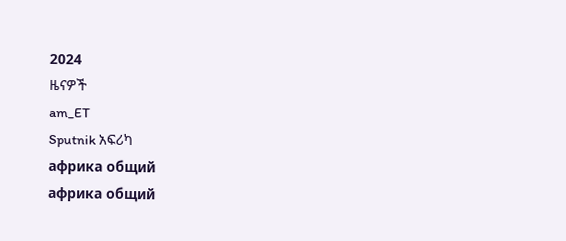2024
ዜናዎች
am_ET
Sputnik አፍሪካ
африка общий
африка общий